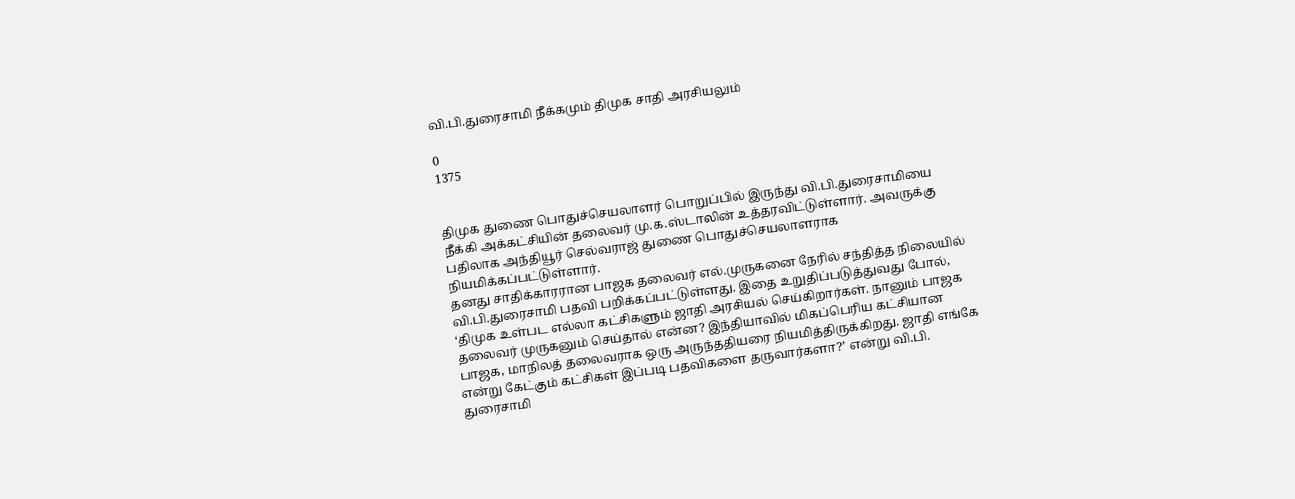வி.பி.துரைசாமி நீக்கமும் திமுக சாதி அரசியலும்

0
1375


திமுக துணை பொதுச்செயலாளர் பொறுப்பில் இருந்து வி.பி.துரைசாமியை நீக்கி அக்கட்சியின் தலைவர் மு.க.ஸ்டாலின் உத்தரவிட்டுள்ளார். அவருக்கு பதிலாக அந்தியூர் செல்வராஜ் துணை பொதுச்செயலாளராக நியமிக்கப்பட்டுள்ளார்.
தனது சாதிக்காரரான பாஜக தலைவர் எல்.முருகனை நேரில் சந்தித்த நிலையில் வி.பி.துரைசாமி பதவி பறிக்கப்பட்டுள்ளது. இதை உறுதிப்படுத்துவது போல், ‘திமுக உள்பட எல்லா கட்சிகளும் ஜாதி அரசியல் செய்கிறார்கள். நானும் பாஜக தலைவர் முருகனும் செய்தால் என்ன? இந்தியாவில் மிகப்பெரிய கட்சியான பாஜக, மாநிலத் தலைவராக ஒரு அருந்ததியரை நியமித்திருக்கிறது. ஜாதி எங்கே என்று கேட்கும் கட்சிகள் இப்படி பதவிகளை தருவார்களா?’ என்று வி.பி. துரைசாமி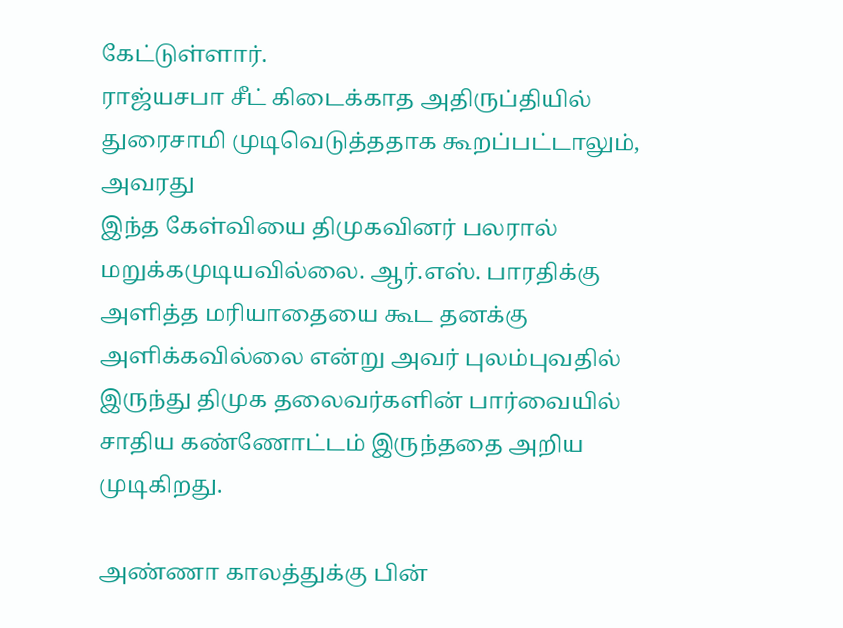கேட்டுள்ளார்.
ராஜ்யசபா சீட் கிடைக்காத அதிருப்தியில் துரைசாமி முடிவெடுத்ததாக கூறப்பட்டாலும், அவரது
இந்த கேள்வியை திமுகவினர் பலரால் மறுக்கமுடியவில்லை. ஆர்.எஸ். பாரதிக்கு அளித்த மரியாதையை கூட தனக்கு அளிக்கவில்லை என்று அவர் புலம்புவதில் இருந்து திமுக தலைவர்களின் பார்வையில் சாதிய கண்ணோட்டம் இருந்ததை அறிய முடிகிறது.

அண்ணா காலத்துக்கு பின்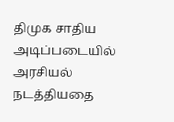திமுக சாதிய அடிப்படையில் அரசியல் நடத்தியதை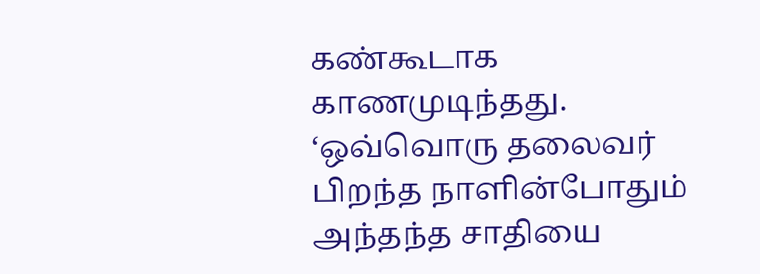கண்கூடாக காணமுடிந்தது. ‘ஒவ்வொரு தலைவர் பிறந்த நாளின்போதும் அந்தந்த சாதியை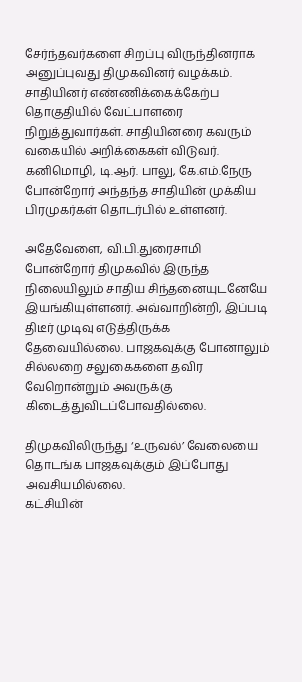சேர்ந்தவர்களை சிறப்பு விருந்தினராக அனுப்புவது திமுகவினர் வழக்கம். சாதியினர் எண்ணிக்கைக்கேற்ப தொகுதியில் வேட்பாளரை நிறுத்துவார்கள். சாதியினரை கவரும் வகையில் அறிக்கைகள் விடுவர். கனிமொழி, டி.ஆர். பாலு, கே.எம்.நேரு போன்றோர் அந்தந்த சாதியின் முக்கிய பிரமுகர்கள் தொடர்பில் உள்ளனர்.

அதேவேளை, வி.பி.துரைசாமி போன்றோர் திமுகவில் இருந்த நிலையிலும் சாதிய சிந்தனையுடனேயே இயங்கியுள்ளனர். அவ்வாறின்றி, இப்படி திடீர் முடிவு எடுத்திருக்க தேவையில்லை. பாஜகவுக்கு போனாலும் சில்லறை சலுகைகளை தவிர வேறொன்றும் அவருக்கு கிடைத்துவிடப்போவதில்லை.

திமுகவிலிருந்து ‘உருவல்’ வேலையை தொடங்க பாஜகவுக்கும் இப்போது அவசியமில்லை.
கட்சியின்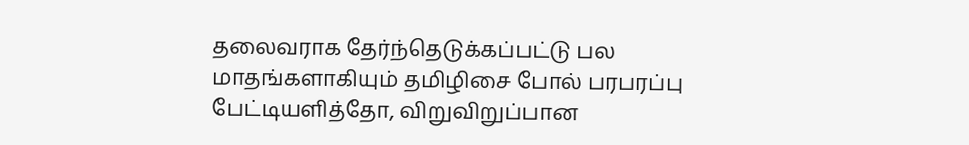தலைவராக தேர்ந்தெடுக்கப்பட்டு பல மாதங்களாகியும் தமிழிசை போல் பரபரப்பு பேட்டியளித்தோ, விறுவிறுப்பான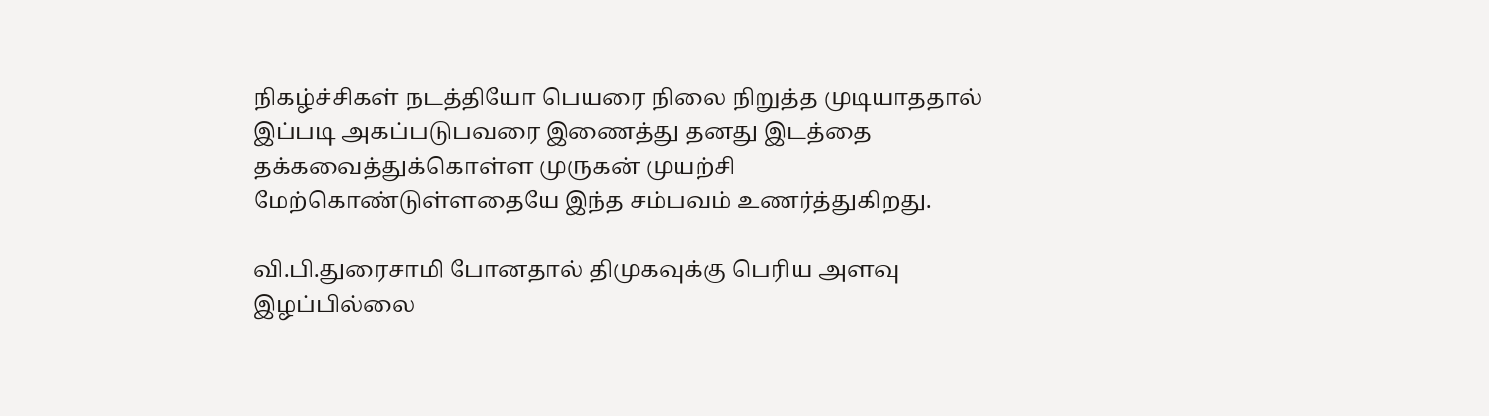நிகழ்ச்சிகள் நடத்தியோ பெயரை நிலை நிறுத்த முடியாததால் இப்படி அகப்படுபவரை இணைத்து தனது இடத்தை தக்கவைத்துக்கொள்ள முருகன் முயற்சி மேற்கொண்டுள்ளதையே இந்த சம்பவம் உணர்த்துகிறது.

வி.பி.துரைசாமி போனதால் திமுகவுக்கு பெரிய அளவு இழப்பில்லை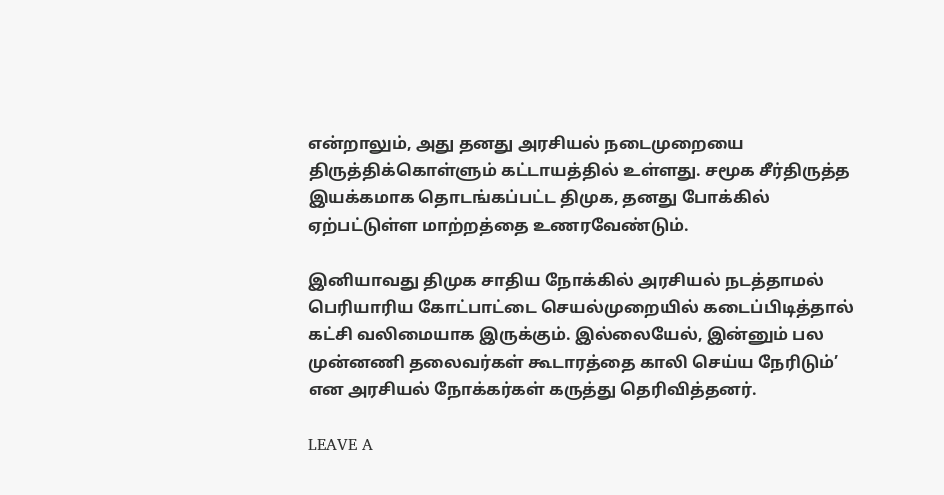என்றாலும், அது தனது அரசியல் நடைமுறையை திருத்திக்கொள்ளும் கட்டாயத்தில் உள்ளது. சமூக சீர்திருத்த இயக்கமாக தொடங்கப்பட்ட திமுக, தனது போக்கில் ஏற்பட்டுள்ள மாற்றத்தை உணரவேண்டும்.

இனியாவது திமுக சாதிய நோக்கில் அரசியல் நடத்தாமல் பெரியாரிய கோட்பாட்டை செயல்முறையில் கடைப்பிடித்தால் கட்சி வலிமையாக இருக்கும். இல்லையேல், இன்னும் பல முன்னணி தலைவர்கள் கூடாரத்தை காலி செய்ய நேரிடும்’ என அரசியல் நோக்கர்கள் கருத்து தெரிவித்தனர்.

LEAVE A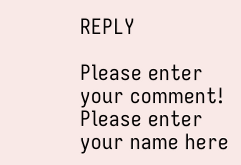REPLY

Please enter your comment!
Please enter your name here